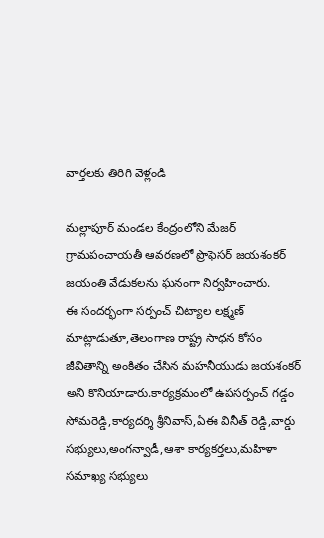వార్తలకు తిరిగి వెళ్లండి

మల్లాపూర్ మండల కేంద్రంలోని మేజర్ గ్రామపంచాయతీ ఆవరణలో ప్రొఫెసర్ జయశంకర్ జయంతి వేడుకలను ఘనంగా నిర్వహించారు.
ఈ సందర్భంగా సర్పంచ్ చిట్యాల లక్ష్మణ్ మాట్లాడుతూ,తెలంగాణ రాష్ట్ర సాధన కోసం జీవితాన్ని అంకితం చేసిన మహనీయుడు జయశంకర్ అని కొనియాడారు.కార్యక్రమంలో ఉపసర్పంచ్ గడ్డం సోమరెడ్డి,కార్యదర్శి శ్రీనివాస్,ఏఈ వినీత్ రెడ్డి,వార్డు సభ్యులు,అంగన్వాడీ,ఆశా కార్యకర్తలు,మహిళా సమాఖ్య సభ్యులు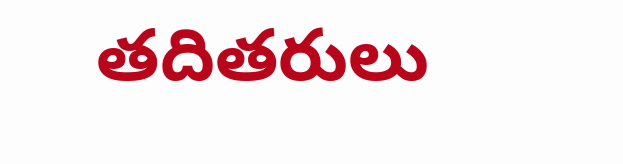తదితరులు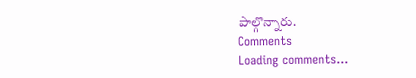పాల్గొన్నారు.
Comments
Loading comments...